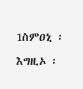1ስምዐኒ ፡ እግዚኦ ፡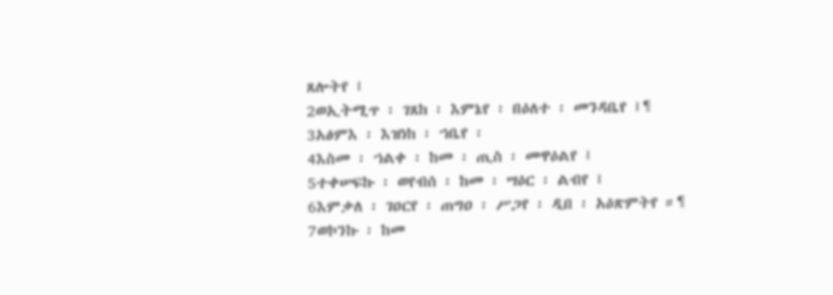ጸሎትየ ፤
2ወኢትሚጥ ፡ ገጸከ ፡ እምኔየ ፡ በዕለተ ፡ መንዳቤየ ፤¶
3አፅምእ ፡ እዝነከ ፡ ኀቤየ ፡
4እስመ ፡ ኀልቀ ፡ ከመ ፡ ጢስ ፡ መዋዕልየ ፤
5ተቀሠፍኩ ፡ ወየብሰ ፡ ከመ ፡ ሣዕር ፡ ልብየ ፤
6እምቃለ ፡ ገዐርየ ፡ ጠግዐ ፡ ሥጋየ ፡ ዲበ ፡ አዕጽምትየ ።¶
7ወኮንኩ ፡ ከመ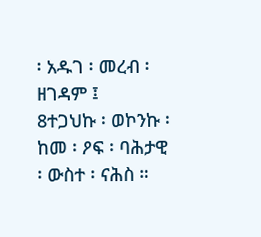፡ አዱገ ፡ መረብ ፡ ዘገዳም ፤
8ተጋህኩ ፡ ወኮንኩ ፡ ከመ ፡ ዖፍ ፡ ባሕታዊ ፡ ውስተ ፡ ናሕስ ።